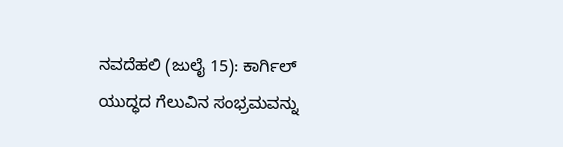ನವದೆಹಲಿ (ಜುಲೈ 15): ಕಾರ್ಗಿಲ್ ಯುದ್ಧದ ಗೆಲುವಿನ ಸಂಭ್ರಮವನ್ನು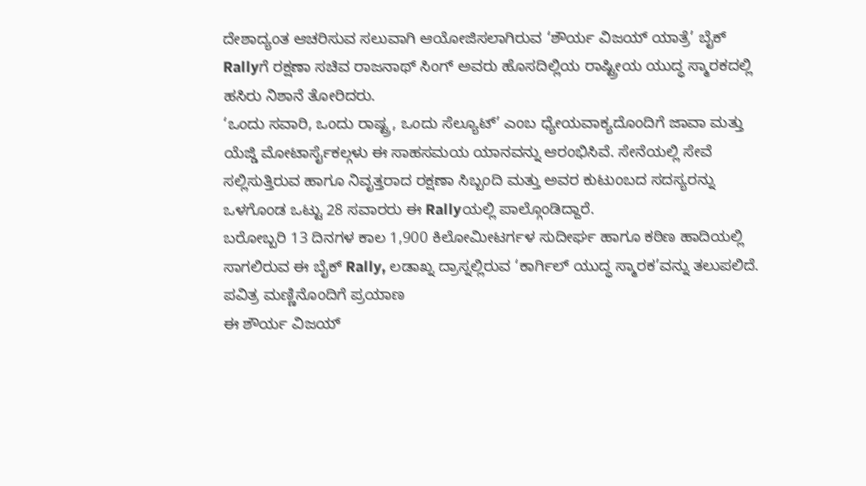ದೇಶಾದ್ಯಂತ ಆಚರಿಸುವ ಸಲುವಾಗಿ ಆಯೋಜಿಸಲಾಗಿರುವ ‘ಶೌರ್ಯ ವಿಜಯ್ ಯಾತ್ರೆ’ ಬೈಕ್ Rallyಗೆ ರಕ್ಷಣಾ ಸಚಿವ ರಾಜನಾಥ್ ಸಿಂಗ್ ಅವರು ಹೊಸದಿಲ್ಲಿಯ ರಾಷ್ಟ್ರೀಯ ಯುದ್ಧ ಸ್ಮಾರಕದಲ್ಲಿ ಹಸಿರು ನಿಶಾನೆ ತೋರಿದರು.
‘ಒಂದು ಸವಾರಿ, ಒಂದು ರಾಷ್ಟ್ರ, ಒಂದು ಸೆಲ್ಯೂಟ್’ ಎಂಬ ಧ್ಯೇಯವಾಕ್ಯದೊಂದಿಗೆ ಜಾವಾ ಮತ್ತು ಯೆಜ್ಡಿ ಮೋಟಾರ್ಸೈಕಲ್ಗಳು ಈ ಸಾಹಸಮಯ ಯಾನವನ್ನು ಆರಂಭಿಸಿವೆ. ಸೇನೆಯಲ್ಲಿ ಸೇವೆ ಸಲ್ಲಿಸುತ್ತಿರುವ ಹಾಗೂ ನಿವೃತ್ತರಾದ ರಕ್ಷಣಾ ಸಿಬ್ಬಂದಿ ಮತ್ತು ಅವರ ಕುಟುಂಬದ ಸದಸ್ಯರನ್ನು ಒಳಗೊಂಡ ಒಟ್ಟು 28 ಸವಾರರು ಈ Rallyಯಲ್ಲಿ ಪಾಲ್ಗೊಂಡಿದ್ದಾರೆ.
ಬರೋಬ್ಬರಿ 13 ದಿನಗಳ ಕಾಲ 1,900 ಕಿಲೋಮೀಟರ್ಗಳ ಸುದೀರ್ಘ ಹಾಗೂ ಕಠಿಣ ಹಾದಿಯಲ್ಲಿ ಸಾಗಲಿರುವ ಈ ಬೈಕ್ Rally, ಲಡಾಖ್ನ ದ್ರಾಸ್ನಲ್ಲಿರುವ ‘ಕಾರ್ಗಿಲ್ ಯುದ್ಧ ಸ್ಮಾರಕ’ವನ್ನು ತಲುಪಲಿದೆ.
ಪವಿತ್ರ ಮಣ್ಣಿನೊಂದಿಗೆ ಪ್ರಯಾಣ
ಈ ಶೌರ್ಯ ವಿಜಯ್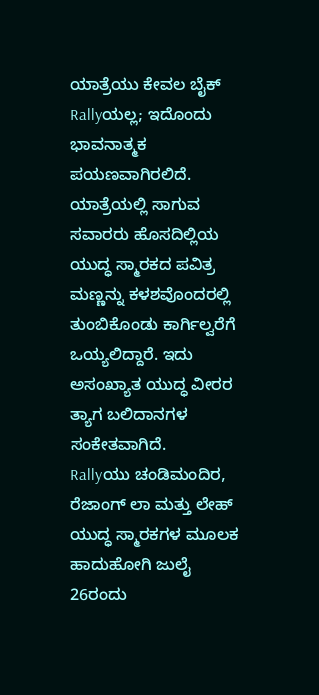ಯಾತ್ರೆಯು ಕೇವಲ ಬೈಕ್ Rallyಯಲ್ಲ; ಇದೊಂದು ಭಾವನಾತ್ಮಕ ಪಯಣವಾಗಿರಲಿದೆ. ಯಾತ್ರೆಯಲ್ಲಿ ಸಾಗುವ ಸವಾರರು ಹೊಸದಿಲ್ಲಿಯ ಯುದ್ಧ ಸ್ಮಾರಕದ ಪವಿತ್ರ ಮಣ್ಣನ್ನು ಕಳಶವೊಂದರಲ್ಲಿ ತುಂಬಿಕೊಂಡು ಕಾರ್ಗಿಲ್ವರೆಗೆ ಒಯ್ಯಲಿದ್ದಾರೆ. ಇದು ಅಸಂಖ್ಯಾತ ಯುದ್ಧ ವೀರರ ತ್ಯಾಗ ಬಲಿದಾನಗಳ ಸಂಕೇತವಾಗಿದೆ.
Rallyಯು ಚಂಡಿಮಂದಿರ, ರೆಜಾಂಗ್ ಲಾ ಮತ್ತು ಲೇಹ್ ಯುದ್ಧ ಸ್ಮಾರಕಗಳ ಮೂಲಕ ಹಾದುಹೋಗಿ ಜುಲೈ 26ರಂದು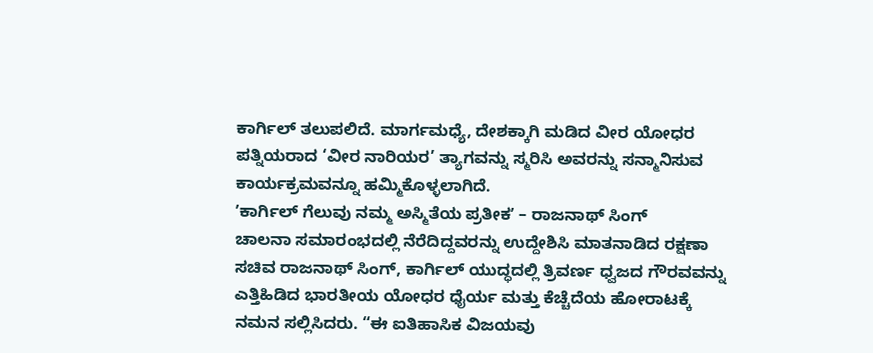ಕಾರ್ಗಿಲ್ ತಲುಪಲಿದೆ. ಮಾರ್ಗಮಧ್ಯೆ, ದೇಶಕ್ಕಾಗಿ ಮಡಿದ ವೀರ ಯೋಧರ ಪತ್ನಿಯರಾದ ‘ವೀರ ನಾರಿಯರ’ ತ್ಯಾಗವನ್ನು ಸ್ಮರಿಸಿ ಅವರನ್ನು ಸನ್ಮಾನಿಸುವ ಕಾರ್ಯಕ್ರಮವನ್ನೂ ಹಮ್ಮಿಕೊಳ್ಳಲಾಗಿದೆ.
ʼಕಾರ್ಗಿಲ್ ಗೆಲುವು ನಮ್ಮ ಅಸ್ಮಿತೆಯ ಪ್ರತೀಕʼ – ರಾಜನಾಥ್ ಸಿಂಗ್
ಚಾಲನಾ ಸಮಾರಂಭದಲ್ಲಿ ನೆರೆದಿದ್ದವರನ್ನು ಉದ್ದೇಶಿಸಿ ಮಾತನಾಡಿದ ರಕ್ಷಣಾ ಸಚಿವ ರಾಜನಾಥ್ ಸಿಂಗ್, ಕಾರ್ಗಿಲ್ ಯುದ್ಧದಲ್ಲಿ ತ್ರಿವರ್ಣ ಧ್ವಜದ ಗೌರವವನ್ನು ಎತ್ತಿಹಿಡಿದ ಭಾರತೀಯ ಯೋಧರ ಧೈರ್ಯ ಮತ್ತು ಕೆಚ್ಚೆದೆಯ ಹೋರಾಟಕ್ಕೆ ನಮನ ಸಲ್ಲಿಸಿದರು. “ಈ ಐತಿಹಾಸಿಕ ವಿಜಯವು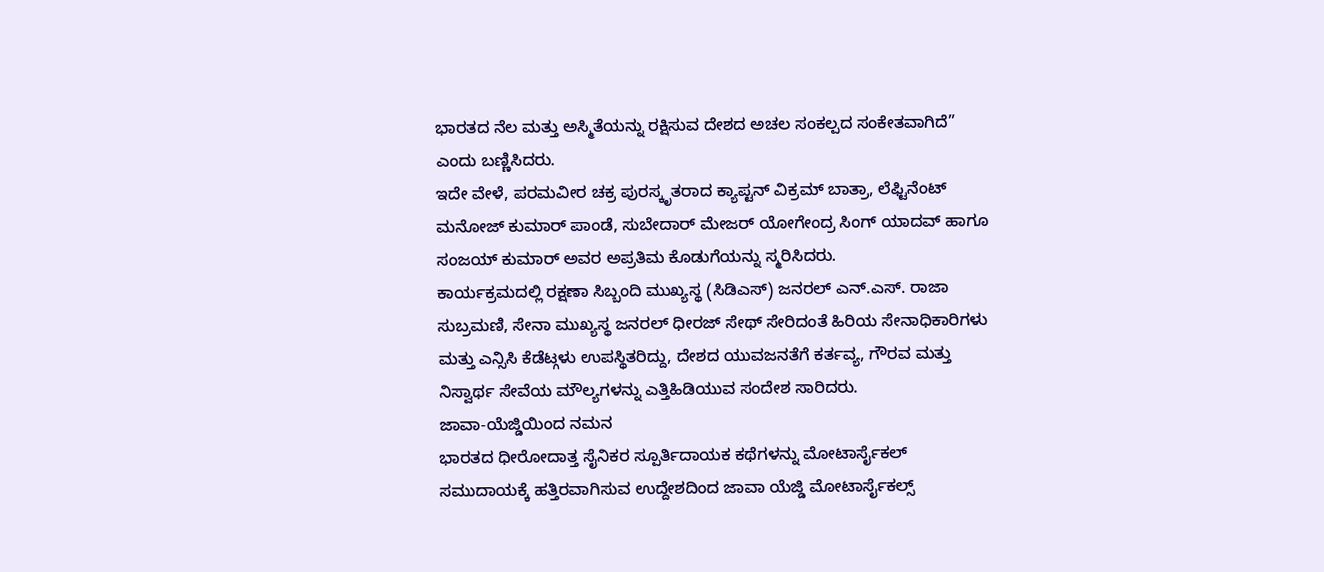ಭಾರತದ ನೆಲ ಮತ್ತು ಅಸ್ಮಿತೆಯನ್ನು ರಕ್ಷಿಸುವ ದೇಶದ ಅಚಲ ಸಂಕಲ್ಪದ ಸಂಕೇತವಾಗಿದೆ” ಎಂದು ಬಣ್ಣಿಸಿದರು.
ಇದೇ ವೇಳೆ, ಪರಮವೀರ ಚಕ್ರ ಪುರಸ್ಕೃತರಾದ ಕ್ಯಾಪ್ಟನ್ ವಿಕ್ರಮ್ ಬಾತ್ರಾ, ಲೆಫ್ಟಿನೆಂಟ್ ಮನೋಜ್ ಕುಮಾರ್ ಪಾಂಡೆ, ಸುಬೇದಾರ್ ಮೇಜರ್ ಯೋಗೇಂದ್ರ ಸಿಂಗ್ ಯಾದವ್ ಹಾಗೂ ಸಂಜಯ್ ಕುಮಾರ್ ಅವರ ಅಪ್ರತಿಮ ಕೊಡುಗೆಯನ್ನು ಸ್ಮರಿಸಿದರು.
ಕಾರ್ಯಕ್ರಮದಲ್ಲಿ ರಕ್ಷಣಾ ಸಿಬ್ಬಂದಿ ಮುಖ್ಯಸ್ಥ (ಸಿಡಿಎಸ್) ಜನರಲ್ ಎನ್.ಎಸ್. ರಾಜಾ ಸುಬ್ರಮಣಿ, ಸೇನಾ ಮುಖ್ಯಸ್ಥ ಜನರಲ್ ಧೀರಜ್ ಸೇಥ್ ಸೇರಿದಂತೆ ಹಿರಿಯ ಸೇನಾಧಿಕಾರಿಗಳು ಮತ್ತು ಎನ್ಸಿಸಿ ಕೆಡೆಟ್ಗಳು ಉಪಸ್ಥಿತರಿದ್ದು, ದೇಶದ ಯುವಜನತೆಗೆ ಕರ್ತವ್ಯ, ಗೌರವ ಮತ್ತು ನಿಸ್ವಾರ್ಥ ಸೇವೆಯ ಮೌಲ್ಯಗಳನ್ನು ಎತ್ತಿಹಿಡಿಯುವ ಸಂದೇಶ ಸಾರಿದರು.
ಜಾವಾ-ಯೆಜ್ಡಿಯಿಂದ ನಮನ
ಭಾರತದ ಧೀರೋದಾತ್ತ ಸೈನಿಕರ ಸ್ಪೂರ್ತಿದಾಯಕ ಕಥೆಗಳನ್ನು ಮೋಟಾರ್ಸೈಕಲ್ ಸಮುದಾಯಕ್ಕೆ ಹತ್ತಿರವಾಗಿಸುವ ಉದ್ದೇಶದಿಂದ ಜಾವಾ ಯೆಜ್ಡಿ ಮೋಟಾರ್ಸೈಕಲ್ಸ್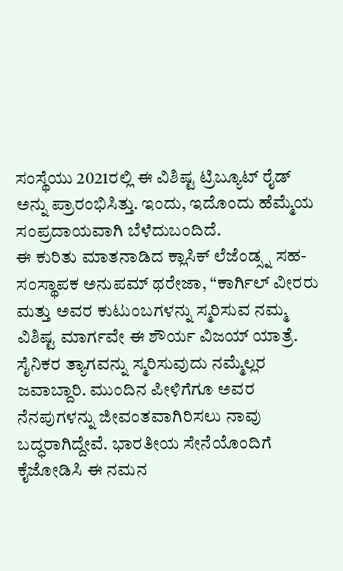ಸಂಸ್ಥೆಯು 2021ರಲ್ಲಿ ಈ ವಿಶಿಷ್ಟ ಟ್ರಿಬ್ಯೂಟ್ ರೈಡ್ ಅನ್ನು ಪ್ರಾರಂಭಿಸಿತ್ತು. ಇಂದು, ಇದೊಂದು ಹೆಮ್ಮೆಯ ಸಂಪ್ರದಾಯವಾಗಿ ಬೆಳೆದುಬಂದಿದೆ.
ಈ ಕುರಿತು ಮಾತನಾಡಿದ ಕ್ಲಾಸಿಕ್ ಲೆಜೆಂಡ್ಸ್ನ ಸಹ-ಸಂಸ್ಥಾಪಕ ಅನುಪಮ್ ಥರೇಜಾ, “ಕಾರ್ಗಿಲ್ ವೀರರು ಮತ್ತು ಅವರ ಕುಟುಂಬಗಳನ್ನು ಸ್ಮರಿಸುವ ನಮ್ಮ ವಿಶಿಷ್ಟ ಮಾರ್ಗವೇ ಈ ಶೌರ್ಯ ವಿಜಯ್ ಯಾತ್ರೆ. ಸೈನಿಕರ ತ್ಯಾಗವನ್ನು ಸ್ಮರಿಸುವುದು ನಮ್ಮೆಲ್ಲರ ಜವಾಬ್ದಾರಿ. ಮುಂದಿನ ಪೀಳಿಗೆಗೂ ಅವರ ನೆನಪುಗಳನ್ನು ಜೀವಂತವಾಗಿರಿಸಲು ನಾವು ಬದ್ಧರಾಗಿದ್ದೇವೆ. ಭಾರತೀಯ ಸೇನೆಯೊಂದಿಗೆ ಕೈಜೋಡಿಸಿ ಈ ನಮನ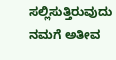ಸಲ್ಲಿಸುತ್ತಿರುವುದು ನಮಗೆ ಅತೀವ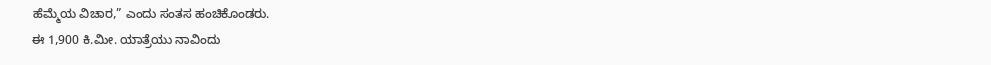ಹೆಮ್ಮೆಯ ವಿಚಾರ,” ಎಂದು ಸಂತಸ ಹಂಚಿಕೊಂಡರು.
ಈ 1,900 ಕಿ.ಮೀ. ಯಾತ್ರೆಯು ನಾವಿಂದು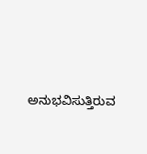ಅನುಭವಿಸುತ್ತಿರುವ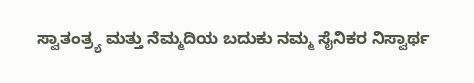ಸ್ವಾತಂತ್ರ್ಯ ಮತ್ತು ನೆಮ್ಮದಿಯ ಬದುಕು ನಮ್ಮ ಸೈನಿಕರ ನಿಸ್ವಾರ್ಥ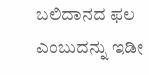ಬಲಿದಾನದ ಫಲ ಎಂಬುದನ್ನು ಇಡೀ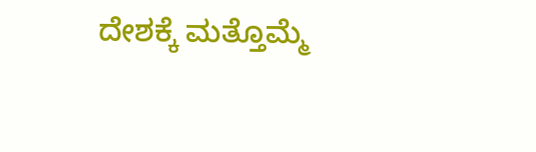ದೇಶಕ್ಕೆ ಮತ್ತೊಮ್ಮೆ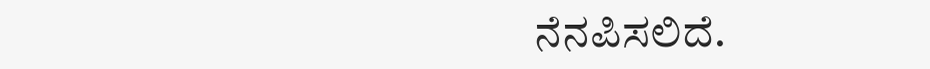ನೆನಪಿಸಲಿದೆ.